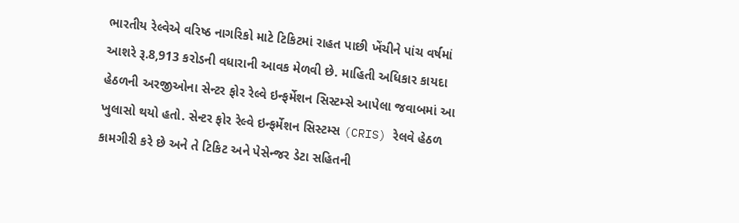ભારતીય રેલ્વેએ વરિષ્ઠ નાગરિકો માટે ટિકિટમાં રાહત પાછી ખેંચીને પાંચ વર્ષમાં આશરે રૂ.8,913 કરોડની વધારાની આવક મેળવી છે. માહિતી અધિકાર કાયદા હેઠળની અરજીઓના સેન્ટર ફોર રેલ્વે ઇન્ફર્મેશન સિસ્ટમ્સે આપેલા જવાબમાં આ ખુલાસો થયો હતો. સેન્ટર ફોર રેલ્વે ઇન્ફર્મેશન સિસ્ટમ્સ (CRIS) રેલવે હેઠળ કામગીરી કરે છે અને તે ટિકિટ અને પેસેન્જર ડેટા સહિતની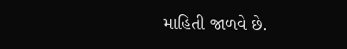માહિતી જાળવે છે.